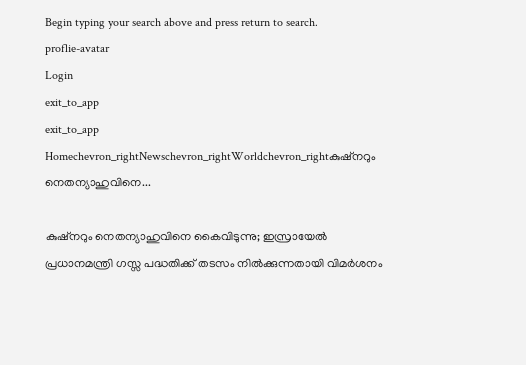Begin typing your search above and press return to search.
proflie-avatar
Login
exit_to_app
exit_to_app
Homechevron_rightNewschevron_rightWorldchevron_rightകുഷ്നറും നെതന്യാഹുവിനെ...

കുഷ്നറും നെതന്യാഹുവിനെ കൈവിടുന്നു; ഇസ്രായേൽ പ്രധാനമന്ത്രി ഗസ്സ പദ്ധതിക്ക് തടസം നിൽക്കുന്നതായി വിമർശനം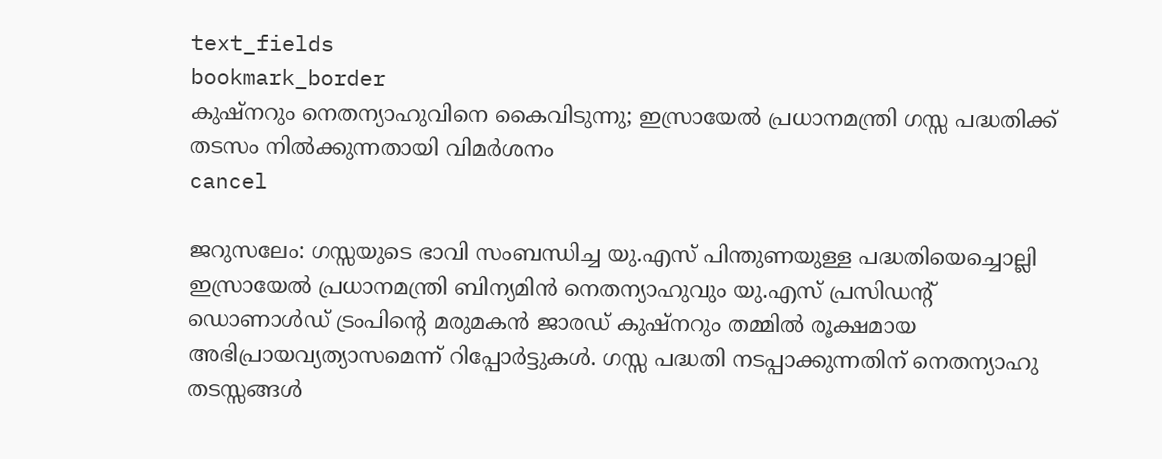text_fields
bookmark_border
കുഷ്നറും നെതന്യാഹുവിനെ കൈവിടുന്നു; ഇസ്രായേൽ പ്രധാനമന്ത്രി ഗസ്സ പദ്ധതിക്ക് തടസം നിൽക്കുന്നതായി വിമർശനം
cancel

ജറുസലേം: ഗസ്സയുടെ ഭാവി സംബന്ധിച്ച യു.എസ് പിന്തുണയുള്ള പദ്ധതിയെച്ചൊല്ലി ഇസ്രായേൽ പ്രധാനമന്ത്രി ബിന്യമിൻ നെതന്യാഹുവും യു.എസ് പ്രസിഡന്റ് ഡൊണാൾഡ് ട്രംപിന്റെ മരുമകൻ ജാരഡ് കുഷ്നറും തമ്മിൽ രൂക്ഷമായ അഭിപ്രായവ്യത്യാസമെന്ന് റിപ്പോർട്ടുകൾ. ഗസ്സ പദ്ധതി നടപ്പാക്കുന്നതിന് നെതന്യാഹു തടസ്സങ്ങൾ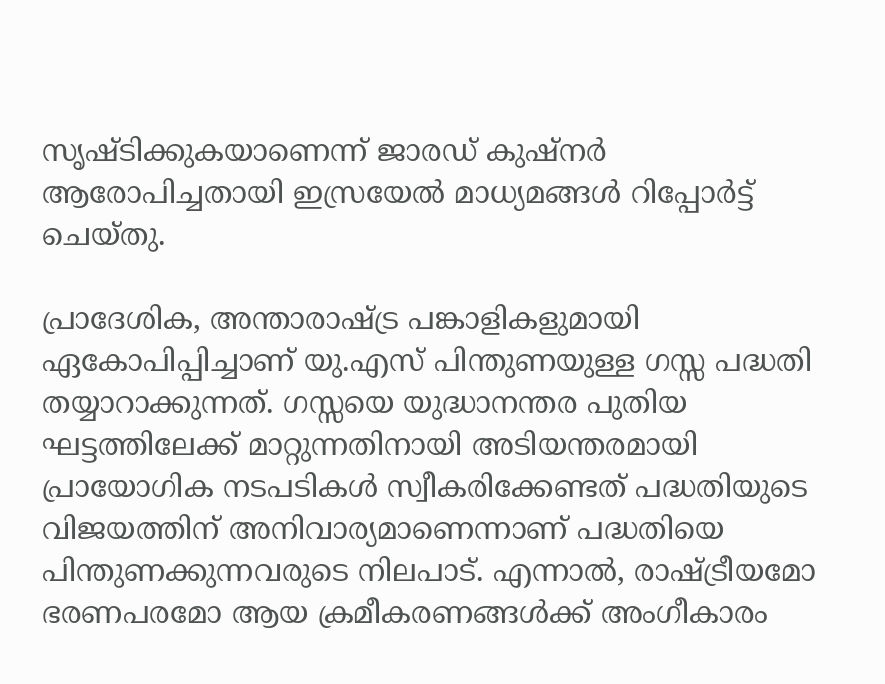സൃഷ്ടിക്കുകയാണെന്ന് ജാരഡ് കുഷ്നർ ആരോപിച്ചതായി ഇസ്രയേൽ മാധ്യമങ്ങൾ റിപ്പോർട്ട് ചെയ്തു.

പ്രാദേശിക, അന്താരാഷ്ട്ര പങ്കാളികളുമായി ഏകോപിപ്പിച്ചാണ് യു.എസ് പിന്തുണയുള്ള ഗസ്സ പദ്ധതി തയ്യാറാക്കുന്നത്. ഗസ്സയെ യുദ്ധാനന്തര പുതിയ ഘട്ടത്തിലേക്ക് മാറ്റുന്നതിനായി അടിയന്തരമായി പ്രായോഗിക നടപടികൾ സ്വീകരിക്കേണ്ടത് പദ്ധതിയുടെ വിജയത്തിന് അനിവാര്യമാണെന്നാണ് പദ്ധതിയെ പിന്തുണക്കുന്നവരുടെ നിലപാട്. എന്നാൽ, രാഷ്ട്രീയമോ ഭരണപരമോ ആയ ക്രമീകരണങ്ങൾക്ക് അംഗീകാരം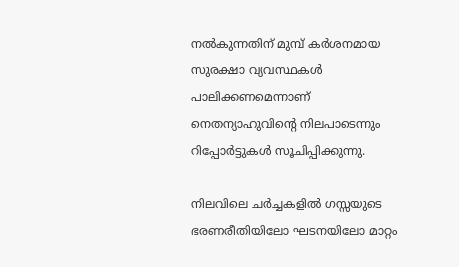നൽകുന്നതിന് മുമ്പ് കർശനമായ സുരക്ഷാ വ്യവസ്ഥകൾ പാലിക്കണമെന്നാണ് നെതന്യാഹുവിന്റെ നിലപാടെന്നും റിപ്പോർട്ടുകൾ സൂചിപ്പിക്കുന്നു.

നിലവിലെ ചർച്ചകളിൽ ഗസ്സയുടെ ഭരണരീതിയിലോ ഘടനയിലോ മാറ്റം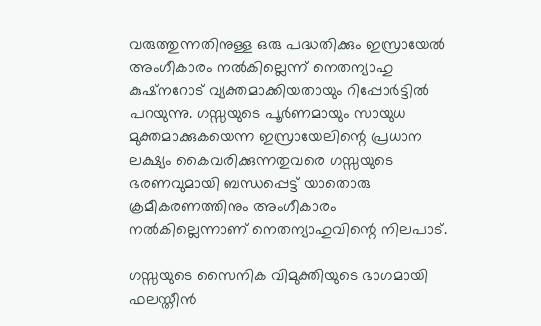വരുത്തുന്നതിനുള്ള ഒരു പദ്ധതിക്കും ഇസ്രായേൽ അംഗീകാരം നൽകില്ലെന്ന് നെതന്യാഹു കുഷ്നറോട് വ്യക്തമാക്കിയതായും റിപ്പോർട്ടിൽ പറയുന്നു. ഗസ്സയുടെ പൂർണമായും സായുധ മുക്തമാക്കുകയെന്ന ഇസ്രായേലിന്റെ പ്രധാന ലക്ഷ്യം കൈവരിക്കുന്നതുവരെ ഗസ്സയുടെ ഭരണവുമായി ബന്ധപ്പെട്ട് യാതൊരു ക്രമീകരണത്തിനും അംഗീകാരം നൽകില്ലെന്നാണ് നെതന്യാഹുവിന്റെ നിലപാട്.

ഗസ്സയുടെ സൈനിക വിമുക്തിയുടെ ഭാഗമായി ഫലസ്തീൻ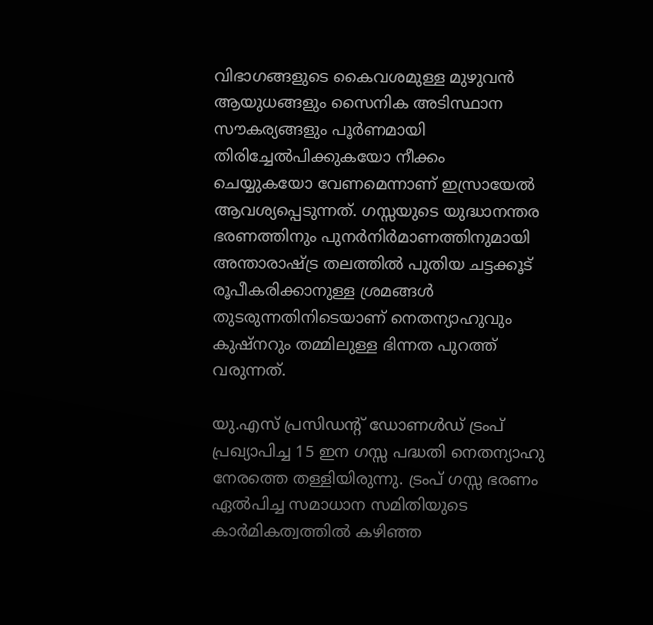വിഭാഗങ്ങളുടെ കൈവശമുള്ള മുഴുവൻ ആയുധങ്ങളും സൈനിക അടിസ്ഥാന സൗകര്യങ്ങളും പൂർണമായി തിരിച്ചേൽപിക്കുകയോ നീക്കം ചെയ്യുകയോ വേണമെന്നാണ് ഇസ്രായേൽ ആവശ്യപ്പെടുന്നത്. ഗസ്സയുടെ യുദ്ധാനന്തര ഭരണത്തിനും പുനർനിർമാണത്തിനുമായി അന്താരാഷ്ട്ര തലത്തിൽ പുതിയ ചട്ടക്കൂട് രൂപീകരിക്കാനുള്ള ശ്രമങ്ങൾ തുടരുന്നതിനിടെയാണ് നെതന്യാഹുവും കുഷ്നറും തമ്മിലുള്ള ഭിന്നത പുറത്ത് വരുന്നത്.

യു.എസ് പ്രസിഡന്റ് ഡോണൾഡ് ട്രംപ് പ്രഖ്യാപിച്ച 15 ഇന ഗസ്സ പദ്ധതി നെതന്യാഹു നേരത്തെ തള്ളിയിരുന്നു. ട്രംപ് ഗസ്സ ഭരണം ഏൽപിച്ച സമാധാന സമിതിയുടെ കാർമികത്വത്തിൽ കഴിഞ്ഞ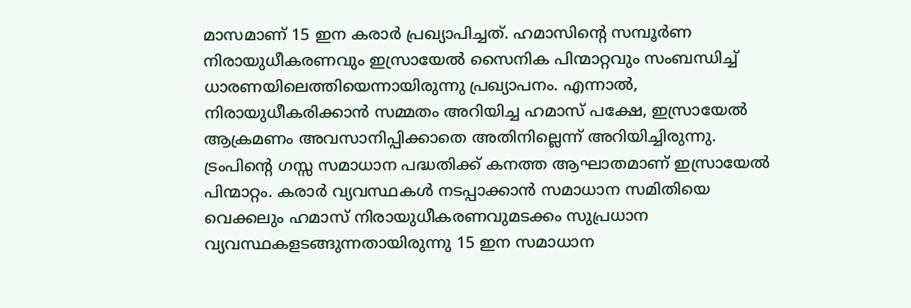മാസമാണ് 15 ഇന കരാർ പ്രഖ്യാപിച്ചത്. ഹമാസിന്റെ സമ്പൂർണ നിരായുധീകരണവും ഇസ്രായേൽ സൈനിക പിന്മാറ്റവും സംബന്ധിച്ച് ധാരണയിലെത്തിയെന്നായിരുന്നു പ്രഖ്യാപനം. എന്നാൽ, നിരായുധീകരിക്കാൻ സമ്മതം അറിയിച്ച ഹമാസ് പക്ഷേ, ഇസ്രായേൽ ആക്രമണം അവസാനിപ്പിക്കാതെ അതിനില്ലെന്ന് അറിയിച്ചിരുന്നു. ട്രംപിന്റെ ഗസ്സ സമാധാന പദ്ധതിക്ക് കനത്ത ആഘാതമാണ് ഇസ്രായേൽ പിന്മാറ്റം. കരാർ വ്യവസ്ഥകൾ നടപ്പാക്കാൻ സമാധാന സമിതിയെ വെക്കലും ഹമാസ് നിരായുധീകരണവുമടക്കം സുപ്രധാന വ്യവസ്ഥകളടങ്ങുന്നതായിരുന്നു 15 ഇന സമാധാന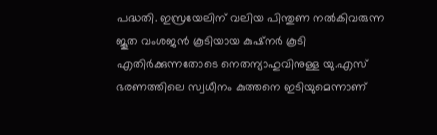പദ്ധതി. ഇസ്രയേലിന് വലിയ പിന്തുണ നൽകിവരുന്ന ജൂത വംശജൻ കൂടിയായ കുഷ്നർ കൂടി എതിർക്കുന്നതോടെ നെതന്യാഹുവിനുള്ള യു.എസ് ഭരണത്തിലെ സ്വധീനം കുത്തനെ ഇടിയുമെന്നാണ്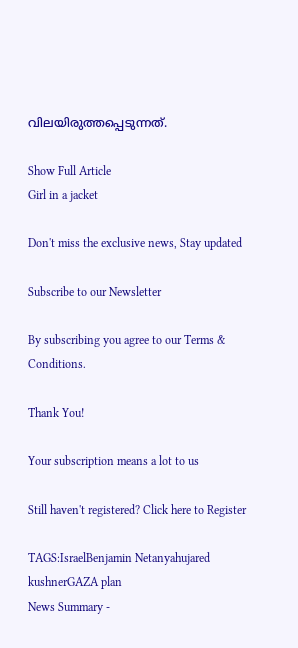വിലയിരുത്തപ്പെടുന്നത്.

Show Full Article
Girl in a jacket

Don't miss the exclusive news, Stay updated

Subscribe to our Newsletter

By subscribing you agree to our Terms & Conditions.

Thank You!

Your subscription means a lot to us

Still haven't registered? Click here to Register

TAGS:IsraelBenjamin Netanyahujared kushnerGAZA plan
News Summary -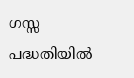ഗസ്സ പദ്ധതിയിൽ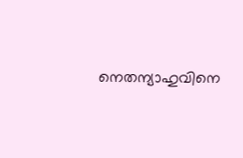നെതന്യാഹുവിനെ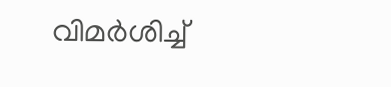വിമർശിച്ച്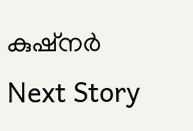കുഷ്നർ
Next Story